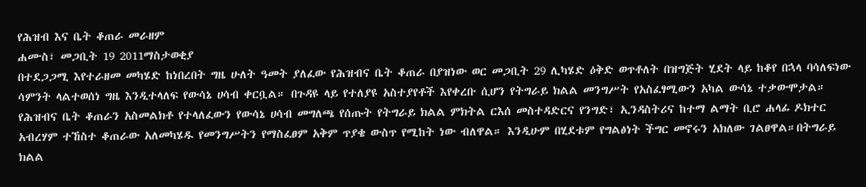የሕዝብ እና ቤት ቆጠራ መራዘም
ሐሙስ፣ መጋቢት 19 2011ማስታወቂያ
በተደጋጋሚ እየተራዘመ መካሄድ ከነበረበት ግዜ ሁለት ዓመት ያለፈው የሕዝብና ቤት ቆጠራ በያዝነው ወር መጋቢት 29 ሊካሄድ ዕቅድ ወጥቶለት በዝግጅት ሂደት ላይ ከቆየ በኋላ ባሳለፍነው ሳምንት ላልተወሰነ ግዜ እንዲተላለፍ የውሳኔ ሀሳብ ቀርቧል። በጉዳዩ ላይ የተለያዩ አስተያየቶች እየቀረቡ ሲሆን የትግራይ ክልል መንግሥት የአስፈፃሚውን አካል ውሳኔ ተቃውሞታል። የሕዝብና ቤት ቆጠራን አስመልክቶ የተላለፈውን የውሳኔ ሀሳብ መግለጫ የሰጡት የትግራይ ክልል ምክትል ርእሰ መስተዳድርና የንግድ፣ ኢንዳስትሪና ከተማ ልማት ቢሮ ሐላፊ ዶክተር አብረሃም ተኸስተ ቆጠራው አለመካሄዱ የመንግሥትን የማስፈፀም አቅም ጥያቄ ውስጥ የሚከት ነው ብለዋል። እንዲሁም በሂደቱም የግልፅነት ችግር መኖሩን አክለው ገልፀዋል።በትግራይ ክልል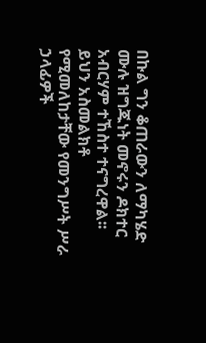በኩል ግን ቆጠራውን ለማካሄድ ሙሉ ዝግጁነት መኖሩን ዶክተር አብርሃም ተኸስተ ተናግረዋል፡፡ ይህን አስመልክቶ የሚመለከታቸው የመንግሥት ሥራ ኃላፊዎች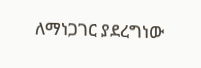ለማነጋገር ያደረግነው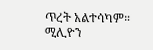ጥረት አልተሳካም።
ሚሊዮን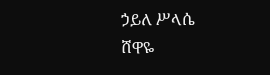ኃይለ ሥላሴ
ሸዋዬ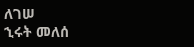ለገሠ
ኂሩት መለሰ